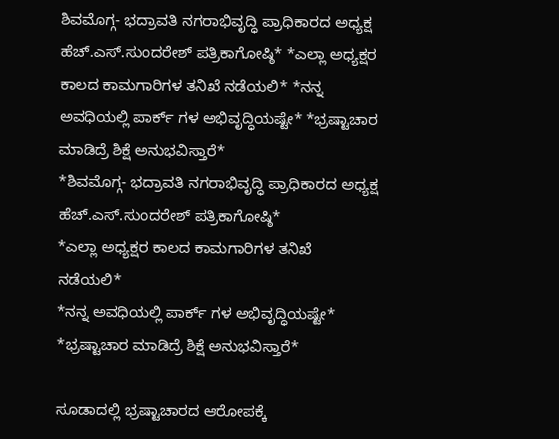ಶಿವಮೊಗ್ಗ- ಭದ್ರಾವತಿ ನಗರಾಭಿವೃದ್ಧಿ ಪ್ರಾಧಿಕಾರದ ಅಧ್ಯಕ್ಷ ಹೆಚ್.ಎಸ್.ಸುಂದರೇಶ್ ಪತ್ರಿಕಾಗೋಷ್ಠಿ* *ಎಲ್ಲಾ ಅಧ್ಯಕ್ಷರ ಕಾಲದ ಕಾಮಗಾರಿಗಳ ತನಿಖೆ ನಡೆಯಲಿ* *ನನ್ನ ಅವಧಿಯಲ್ಲಿ ಪಾರ್ಕ್ ಗಳ ಅಭಿವೃದ್ಧಿಯಷ್ಟೇ* *ಭ್ರಷ್ಟಾಚಾರ ಮಾಡಿದ್ರೆ ಶಿಕ್ಷೆ ಅನುಭವಿಸ್ತಾರೆ*
*ಶಿವಮೊಗ್ಗ- ಭದ್ರಾವತಿ ನಗರಾಭಿವೃದ್ಧಿ ಪ್ರಾಧಿಕಾರದ ಅಧ್ಯಕ್ಷ ಹೆಚ್.ಎಸ್.ಸುಂದರೇಶ್ ಪತ್ರಿಕಾಗೋಷ್ಠಿ*
*ಎಲ್ಲಾ ಅಧ್ಯಕ್ಷರ ಕಾಲದ ಕಾಮಗಾರಿಗಳ ತನಿಖೆ ನಡೆಯಲಿ*
*ನನ್ನ ಅವಧಿಯಲ್ಲಿ ಪಾರ್ಕ್ ಗಳ ಅಭಿವೃದ್ಧಿಯಷ್ಟೇ*
*ಭ್ರಷ್ಟಾಚಾರ ಮಾಡಿದ್ರೆ ಶಿಕ್ಷೆ ಅನುಭವಿಸ್ತಾರೆ*

ಸೂಡಾದಲ್ಲಿ ಭ್ರಷ್ಟಾಚಾರದ ಆರೋಪಕ್ಕೆ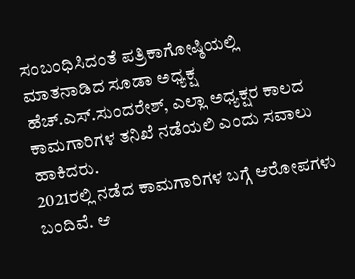ಸಂಬಂಧಿಸಿದಂತೆ ಪತ್ರಿಕಾಗೋಷ್ಠಿಯಲ್ಲಿ ಮಾತನಾಡಿದ ಸೂಡಾ ಅಧ್ಯಕ್ಷ ಹೆಚ್.ಎಸ್.ಸುಂದರೇಶ್, ಎಲ್ಲಾ ಅಧ್ಯಕ್ಷರ ಕಾಲದ ಕಾಮಗಾರಿಗಳ ತನಿಖೆ ನಡೆಯಲಿ ಎಂದು ಸವಾಲು ಹಾಕಿದರು.
2021ರಲ್ಲಿ ನಡೆದ ಕಾಮಗಾರಿಗಳ ಬಗ್ಗೆ ಆರೋಪಗಳು ಬಂದಿವೆ. ಆ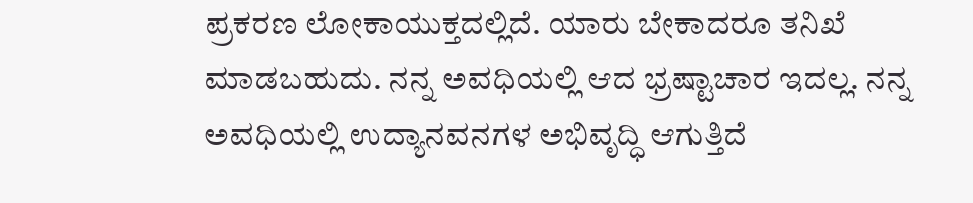ಪ್ರಕರಣ ಲೋಕಾಯುಕ್ತದಲ್ಲಿದೆ. ಯಾರು ಬೇಕಾದರೂ ತನಿಖೆ ಮಾಡಬಹುದು. ನನ್ನ ಅವಧಿಯಲ್ಲಿ ಆದ ಭ್ರಷ್ಟಾಚಾರ ಇದಲ್ಲ. ನನ್ನ ಅವಧಿಯಲ್ಲಿ ಉದ್ಯಾನವನಗಳ ಅಭಿವೃದ್ಧಿ ಆಗುತ್ತಿದೆ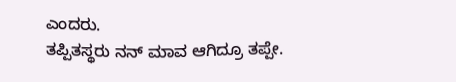ಎಂದರು.
ತಪ್ಪಿತಸ್ಥರು ನನ್ ಮಾವ ಆಗಿದ್ರೂ ತಪ್ಪೇ.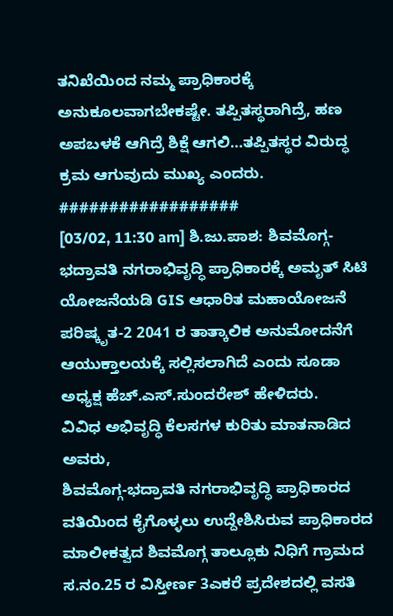ತನಿಖೆಯಿಂದ ನಮ್ಮ ಪ್ರಾಧಿಕಾರಕ್ಕೆ ಅನುಕೂಲವಾಗಬೇಕಷ್ಟೇ. ತಪ್ಪಿತಸ್ಥರಾಗಿದ್ರೆ, ಹಣ ಅಪಬಳಕೆ ಆಗಿದ್ರೆ ಶಿಕ್ಷೆ ಆಗಲಿ…ತಪ್ಪಿತಸ್ಥರ ವಿರುದ್ಧ ಕ್ರಮ ಆಗುವುದು ಮುಖ್ಯ ಎಂದರು.
##################
[03/02, 11:30 am] ಶಿ.ಜು.ಪಾಶ: ಶಿವಮೊಗ್ಗ-ಭದ್ರಾವತಿ ನಗರಾಭಿವೃದ್ಧಿ ಪ್ರಾಧಿಕಾರಕ್ಕೆ ಅಮೃತ್ ಸಿಟಿ ಯೋಜನೆಯಡಿ GIS ಆಧಾರಿತ ಮಹಾಯೋಜನೆ ಪರಿಷ್ಕೃತ-2 2041 ರ ತಾತ್ಕಾಲಿಕ ಅನುಮೋದನೆಗೆ ಆಯುಕ್ತಾಲಯಕ್ಕೆ ಸಲ್ಲಿಸಲಾಗಿದೆ ಎಂದು ಸೂಡಾ ಅಧ್ಯಕ್ಷ ಹೆಚ್.ಎಸ್.ಸುಂದರೇಶ್ ಹೇಳಿದರು.
ವಿವಿಧ ಅಭಿವೃದ್ಧಿ ಕೆಲಸಗಳ ಕುರಿತು ಮಾತನಾಡಿದ ಅವರು,
ಶಿವಮೊಗ್ಗ-ಭದ್ರಾವತಿ ನಗರಾಭಿವೃದ್ಧಿ ಪ್ರಾಧಿಕಾರದ ವತಿಯಿಂದ ಕೈಗೊಳ್ಳಲು ಉದ್ದೇಶಿಸಿರುವ ಪ್ರಾಧಿಕಾರದ ಮಾಲೀಕತ್ವದ ಶಿವಮೊಗ್ಗ ತಾಲ್ಲೂಕು ನಿಧಿಗೆ ಗ್ರಾಮದ ಸ.ನಂ.25 ರ ವಿಸ್ತೀರ್ಣ 3ಎಕರೆ ಪ್ರದೇಶದಲ್ಲಿ ವಸತಿ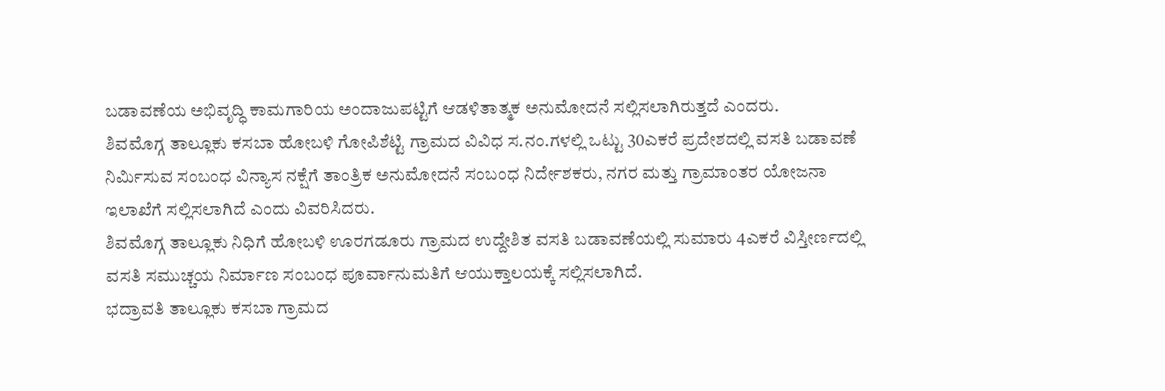ಬಡಾವಣೆಯ ಅಭಿವೃದ್ಧಿ ಕಾಮಗಾರಿಯ ಅಂದಾಜುಪಟ್ಟಿಗೆ ಆಡಳಿತಾತ್ಮಕ ಅನುಮೋದನೆ ಸಲ್ಲಿಸಲಾಗಿರುತ್ತದೆ ಎಂದರು.
ಶಿವಮೊಗ್ಗ ತಾಲ್ಲೂಕು ಕಸಬಾ ಹೋಬಳಿ ಗೋಪಿಶೆಟ್ಟಿ ಗ್ರಾಮದ ವಿವಿಧ ಸ.ನಂ.ಗಳಲ್ಲಿ ಒಟ್ಟು 30ಎಕರೆ ಪ್ರದೇಶದಲ್ಲಿ ವಸತಿ ಬಡಾವಣೆ ನಿರ್ಮಿಸುವ ಸಂಬಂಧ ವಿನ್ಯಾಸ ನಕ್ಷೆಗೆ ತಾಂತ್ರಿಕ ಅನುಮೋದನೆ ಸಂಬಂಧ ನಿರ್ದೇಶಕರು, ನಗರ ಮತ್ತು ಗ್ರಾಮಾಂತರ ಯೋಜನಾ ಇಲಾಖೆಗೆ ಸಲ್ಲಿಸಲಾಗಿದೆ ಎಂದು ವಿವರಿಸಿದರು.
ಶಿವಮೊಗ್ಗ ತಾಲ್ಲೂಕು ನಿಧಿಗೆ ಹೋಬಳಿ ಊರಗಡೂರು ಗ್ರಾಮದ ಉದ್ದೇಶಿತ ವಸತಿ ಬಡಾವಣೆಯಲ್ಲಿ ಸುಮಾರು 4ಎಕರೆ ವಿಸ್ತೀರ್ಣದಲ್ಲಿ ವಸತಿ ಸಮುಚ್ಚಯ ನಿರ್ಮಾಣ ಸಂಬಂಧ ಪೂರ್ವಾನುಮತಿಗೆ ಆಯುಕ್ತಾಲಯಕ್ಕೆ ಸಲ್ಲಿಸಲಾಗಿದೆ.
ಭದ್ರಾವತಿ ತಾಲ್ಲೂಕು ಕಸಬಾ ಗ್ರಾಮದ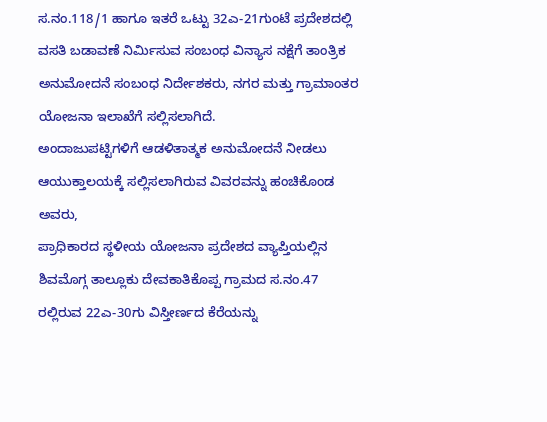ಸ.ನಂ.118/1 ಹಾಗೂ ಇತರೆ ಒಟ್ಟು 32ಎ-21ಗುಂಟೆ ಪ್ರದೇಶದಲ್ಲಿ ವಸತಿ ಬಡಾವಣೆ ನಿರ್ಮಿಸುವ ಸಂಬಂಧ ವಿನ್ಯಾಸ ನಕ್ಷೆಗೆ ತಾಂತ್ರಿಕ ಅನುಮೋದನೆ ಸಂಬಂಧ ನಿರ್ದೇಶಕರು, ನಗರ ಮತ್ತು ಗ್ರಾಮಾಂತರ ಯೋಜನಾ ಇಲಾಖೆಗೆ ಸಲ್ಲಿಸಲಾಗಿದೆ.
ಅಂದಾಜುಪಟ್ಟಿಗಳಿಗೆ ಆಡಳಿತಾತ್ಮಕ ಅನುಮೋದನೆ ನೀಡಲು ಆಯುಕ್ತಾಲಯಕ್ಕೆ ಸಲ್ಲಿಸಲಾಗಿರುವ ವಿವರವನ್ನು ಹಂಚಿಕೊಂಡ ಅವರು,
ಪ್ರಾಧಿಕಾರದ ಸ್ಥಳೀಯ ಯೋಜನಾ ಪ್ರದೇಶದ ವ್ಯಾಪ್ತಿಯಲ್ಲಿನ ಶಿವಮೊಗ್ಗ ತಾಲ್ಲೂಕು ದೇವಕಾತಿಕೊಪ್ಪ ಗ್ರಾಮದ ಸ.ನಂ.47 ರಲ್ಲಿರುವ 22ಎ-30ಗು ವಿಸ್ತೀರ್ಣದ ಕೆರೆಯನ್ನು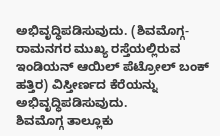ಅಭಿವೃದ್ಧಿಪಡಿಸುವುದು. (ಶಿವಮೊಗ್ಗ-ರಾಮನಗರ ಮುಖ್ಯ ರಸ್ತೆಯಲ್ಲಿರುವ ಇಂಡಿಯನ್ ಆಯಿಲ್ ಪೆಟ್ರೋಲ್ ಬಂಕ್ ಹತ್ತಿರ) ವಿಸ್ತೀರ್ಣದ ಕೆರೆಯನ್ನು ಅಭಿವೃದ್ಧಿಪಡಿಸುವುದು.
ಶಿವಮೊಗ್ಗ ತಾಲ್ಲೂಕು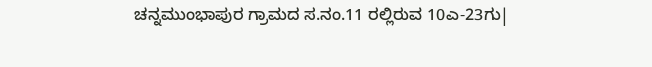ಚನ್ನಮುಂಭಾಪುರ ಗ್ರಾಮದ ಸ.ನಂ.11 ರಲ್ಲಿರುವ 10ಎ-23ಗು|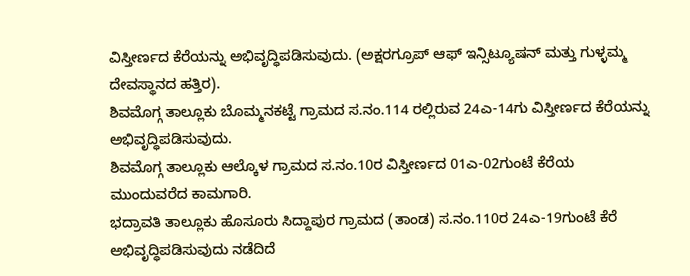ವಿಸ್ತೀರ್ಣದ ಕೆರೆಯನ್ನು ಅಭಿವೃದ್ಧಿಪಡಿಸುವುದು. (ಅಕ್ಷರಗ್ರೂಪ್ ಆಫ್ ಇನ್ಸಿಟ್ಯೂಷನ್ ಮತ್ತು ಗುಳ್ಳಮ್ಮ ದೇವಸ್ಥಾನದ ಹತ್ತಿರ).
ಶಿವಮೊಗ್ಗ ತಾಲ್ಲೂಕು ಬೊಮ್ಮನಕಟ್ಟೆ ಗ್ರಾಮದ ಸ.ನಂ.114 ರಲ್ಲಿರುವ 24ಎ-14ಗು ವಿಸ್ತೀರ್ಣದ ಕೆರೆಯನ್ನು ಅಭಿವೃದ್ಧಿಪಡಿಸುವುದು.
ಶಿವಮೊಗ್ಗ ತಾಲ್ಲೂಕು ಆಲ್ಕೊಳ ಗ್ರಾಮದ ಸ.ನಂ.10ರ ವಿಸ್ತೀರ್ಣದ 01ಎ-02ಗುಂಟೆ ಕೆರೆಯ ಮುಂದುವರೆದ ಕಾಮಗಾರಿ.
ಭದ್ರಾವತಿ ತಾಲ್ಲೂಕು ಹೊಸೂರು ಸಿದ್ದಾಪುರ ಗ್ರಾಮದ (ತಾಂಡ) ಸ.ನಂ.110ರ 24ಎ-19ಗುಂಟೆ ಕೆರೆ ಅಭಿವೃದ್ಧಿಪಡಿಸುವುದು ನಡೆದಿದೆ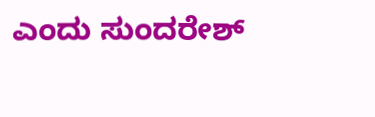ಎಂದು ಸುಂದರೇಶ್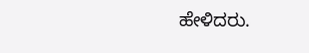ಹೇಳಿದರು.